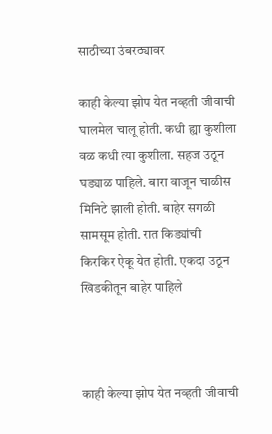साठीच्या उंबरठ्यावर

काही केल्या झोप येत नव्हती जीवाची घालमेल चालू होती. कधी ह्या कुशीला वळ कधी त्या कुशीला. सहज उठून घड्याळ पाहिले. बारा वाजून चाळीस मिनिटे झाली होती. बाहेर सगळी सामसूम होती. रात किड्यांची किरकिर ऐकू येत होती. एकदा उठून खिडकीतून बाहेर पाहिले



काही केल्या झोप येत नव्हती जीवाची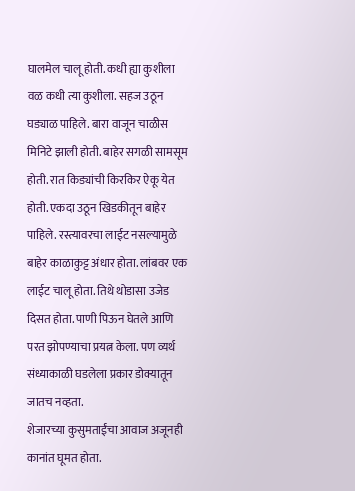घालमेल चालू होती. कधी ह्या कुशीला वळ कधी त्या कुशीला. सहज उठून घड्याळ पाहिले. बारा वाजून चाळीस मिनिटे झाली होती. बाहेर सगळी सामसूम होती. रात किड्यांची किरकिर ऐकू येत होती. एकदा उठून खिडकीतून बाहेर पाहिले. रस्त्यावरचा लाईट नसल्यामुळे बाहेर काळाकुट्ट अंधार होता. लांबवर एक लाईट चालू होता. तिथे थोडासा उजेड दिसत होता. पाणी पिऊन घेतले आणि परत झोपण्याचा प्रयत्न केला. पण व्यर्थ संध्याकाळी घडलेला प्रकार डोक्यातून जातच नव्हता.
शेजारच्या कुसुमताईंचा आवाज अजूनही कानांत घूमत होता.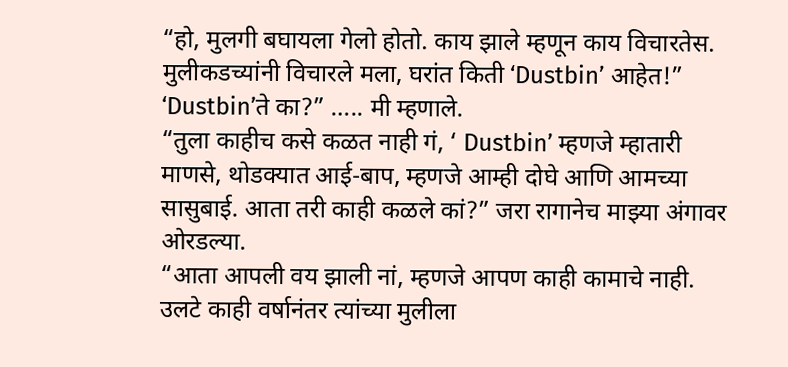“हो, मुलगी बघायला गेलो होतो. काय झाले म्हणून काय विचारतेस. मुलीकडच्यांनी विचारले मला, घरांत किती ‘Dustbin’ आहेत!”
‘Dustbin’ते का?” ….. मी म्हणाले.
“तुला काहीच कसे कळत नाही गं, ‘ Dustbin’ म्हणजे म्हातारी माणसे, थोडक्यात आई-बाप, म्हणजे आम्ही दोघे आणि आमच्या सासुबाई. आता तरी काही कळले कां?” जरा रागानेच माझ्या अंगावर ओरडल्या.
“आता आपली वय झाली नां, म्हणजे आपण काही कामाचे नाही. उलटे काही वर्षानंतर त्यांच्या मुलीला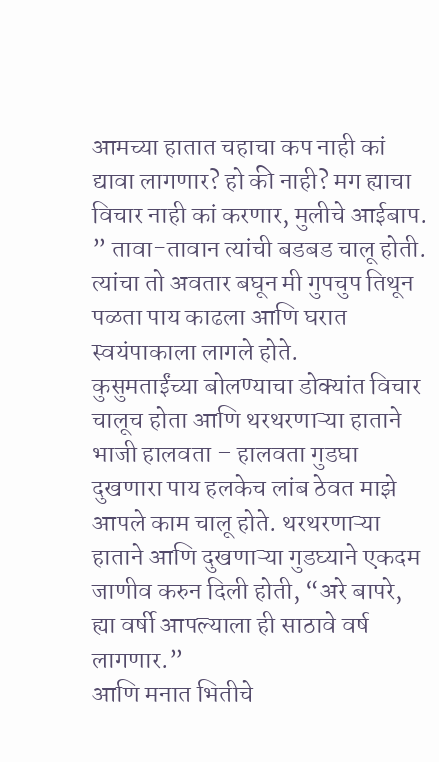आमच्या हातात चहाचा कप नाही कां द्यावा लागणार? हो की नाही? मग ह्याचा विचार नाही कां करणार, मुलीचे आईबाप. ” तावा-तावान त्यांची बडबड चालू होती.
त्यांचा तो अवतार बघून मी गुपचुप तिथून पळता पाय काढला आणि घरात स्वयंपाकाला लागले होते.
कुसुमताईंच्या बोलण्याचा डोक्यांत विचार चालूच होता आणि थरथरणाऱ्या हाताने भाजी हालवता – हालवता गुडघा दुखणारा पाय हलकेच लांब ठेवत माझे आपले काम चालू होते. थरथरणाऱ्या हाताने आणि दुखणाऱ्या गुडघ्याने एकदम जाणीव करुन दिली होती, “अरे बापरे, ह्या वर्षी आपल्याला ही साठावे वर्ष लागणार.”
आणि मनात भितीचे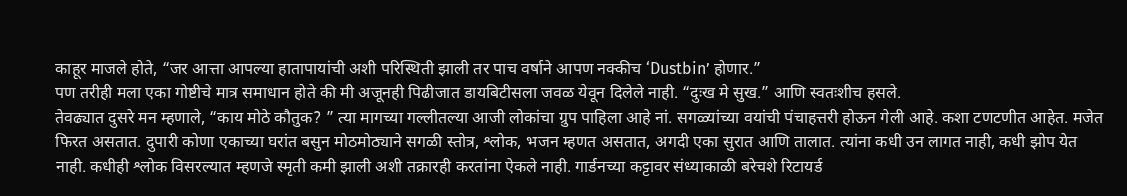काहूर माजले होते, “जर आत्ता आपल्या हातापायांची अशी परिस्थिती झाली तर पाच वर्षाने आपण नक्कीच ‘Dustbin’ होणार.”
पण तरीही मला एका गोष्टीचे मात्र समाधान होते की मी अजूनही पिढीजात डायबिटीसला जवळ येवून दिलेले नाही. “दुःख मे सुख.” आणि स्वतःशीच हसले.
तेवढ्यात दुसरे मन म्हणाले, “काय मोठे कौतुक? ” त्या मागच्या गल्लीतल्या आजी लोकांचा ग्रुप पाहिला आहे नां. सगळ्यांच्या वयांची पंचाहत्तरी होऊन गेली आहे. कशा टणटणीत आहेत. मजेत फिरत असतात. दुपारी कोणा एकाच्या घरांत बसुन मोठमोठ्याने सगळी स्तोत्र, श्लोक, भजन म्हणत असतात, अगदी एका सुरात आणि तालात. त्यांना कधी उन लागत नाही, कधी झोप येत नाही. कधीही श्लोक विसरल्यात म्हणजे स्मृती कमी झाली अशी तक्रारही करतांना ऐकले नाही. गार्डनच्या कट्टावर संध्याकाळी बरेचशे रिटायर्ड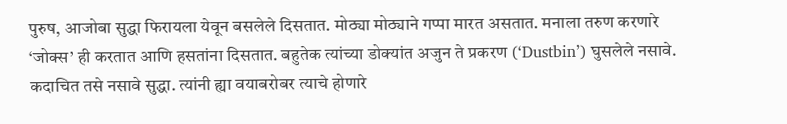पुरुष, आजोबा सुद्धा फिरायला येवून बसलेले दिसतात. मोठ्या मोठ्याने गप्पा मारत असतात. मनाला तरुण करणारे ‘जोक्स’ ही करतात आणि हसतांना दिसतात. बहुतेक त्यांच्या डोक्यांत अजुन ते प्रकरण (‘Dustbin’) घुसलेले नसावे.
कदाचित तसे नसावे सुद्धा. त्यांनी ह्या वयाबरोबर त्याचे होणारे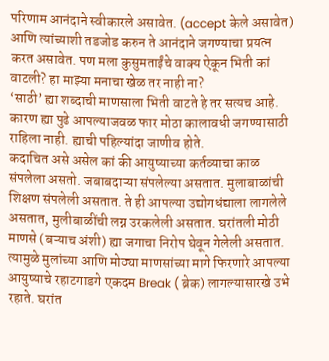परिणाम आनंदाने स्वीकारले असावेत. (accept केले असावेत) आणि त्यांच्याशी तडजोड करुन ते आनंदाने जगण्याचा प्रयत्न करत असावेत. पण मला कुसुमताईंचे वाक्य ऐकून भिती कां वाटली? हा माझ्या मनाचा खेळ तर नाही ना?
‘साठी’ ह्या शब्दाची माणसाला भिती वाटते हे तर सत्यच आहे. कारण ह्या पुढे आपल्याजवळ फार मोठा कालावधी जगण्यासाठी राहिला नाही. ह्याची पहिल्यांदा जाणीव होते.
कदाचित असे असेल कां की आयुष्याच्या कर्तव्याचा काळ संपलेला असतो. जबाबदाऱ्या संपलेल्या असतात. मुलाबाळांची शिक्षण संपलेली असतात. ते ही आपल्या उद्योगधंद्याला लागलेले असतात, मुलीबाळींची लग्न उरकलेली असतात. घरांतली मोठी माणसे (बऱ्याच अंशी) ह्या जगाचा निरोप घेवून गेलेली असतात. त्यामुळे मुलांच्या आणि मोठ्या माणसांच्या मागे फिरणारे आपल्या आयुष्याचे रहाटगाडगे एकदम Break ( ब्रेक) लागल्यासारखे उभे रहाते. घरांत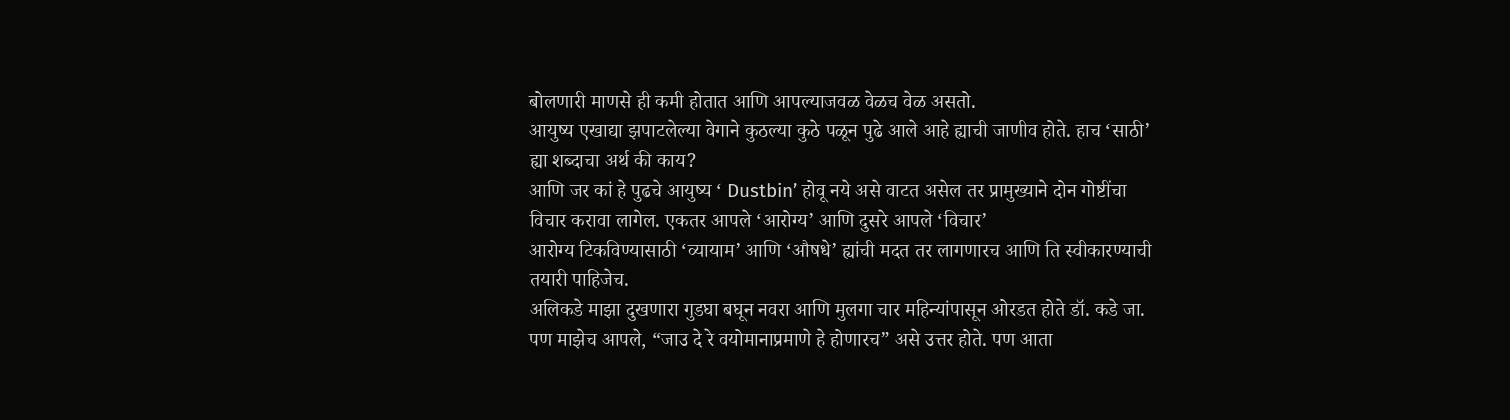बोलणारी माणसे ही कमी होतात आणि आपल्याजवळ वेळच वेळ असतो.
आयुष्य एखाद्या झपाटलेल्या वेगाने कुठल्या कुठे पळून पुढे आले आहे ह्याची जाणीव होते. हाच ‘साठी’ ह्या शब्दाचा अर्थ की काय?
आणि जर कां हे पुढचे आयुष्य ‘ Dustbin’ होवू नये असे वाटत असेल तर प्रामुख्याने दोन गोष्टींचा विचार करावा लागेल. एकतर आपले ‘आरोग्य’ आणि दुसरे आपले ‘विचार’
आरोग्य टिकविण्यासाठी ‘व्यायाम’ आणि ‘औषधे’ ह्यांची मदत तर लागणारच आणि ति स्वीकारण्याची तयारी पाहिजेच.
अलिकडे माझा दुखणारा गुडघा बघून नवरा आणि मुलगा चार महिन्यांपासून ओरडत होते डॉ. कडे जा. पण माझेच आपले, “जाउ दे रे वयोमानाप्रमाणे हे होणारच” असे उत्तर होते. पण आता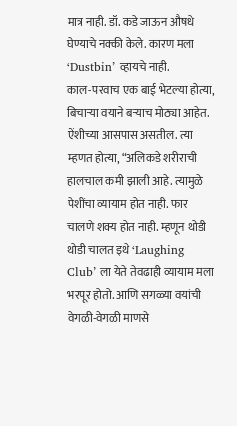मात्र नाही. डॉ. कडे जाऊन औषधे घेण्याचे नक्की केले. कारण मला ‘Dustbin’ व्हायचे नाही.
काल-परवाच एक बाई भेटल्या होत्या, बिचाऱ्या वयाने बऱ्याच मोठ्या आहेत. ऐंशीच्या आसपास असतील. त्या म्हणत होत्या, “अलिकडे शरीराची हालचाल कमी झाली आहे. त्यामुळे पेशींचा व्यायाम होत नाही. फार चालणे शक्य होत नाही. म्हणून थोडी थोडी चालत इथे ‘Laughing Club’ ला येते तेवढाही व्यायाम मला भरपूर होतो. आणि सगळ्या वयांची वेगळी-वेगळी माणसे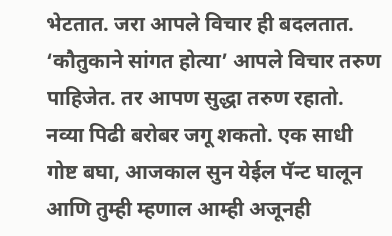भेटतात. जरा आपले विचार ही बदलतात. ‘कौतुकाने सांगत होत्या’ आपले विचार तरुण पाहिजेत. तर आपण सुद्धा तरुण रहातो. नव्या पिढी बरोबर जगू शकतो. एक साधी गोष्ट बघा, आजकाल सुन येईल पॅन्ट घालून आणि तुम्ही म्हणाल आम्ही अजूनही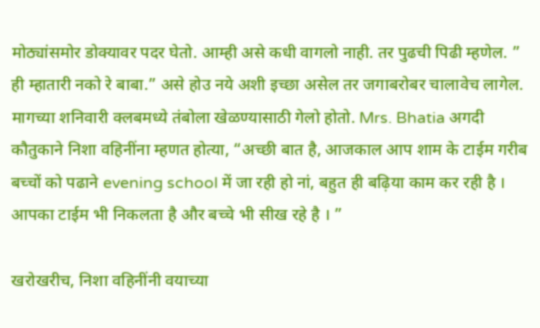मोठ्यांसमोर डोक्यावर पदर घेतो. आम्ही असे कधी वागलो नाही. तर पुढची पिढी म्हणेल. ” ही म्हातारी नको रे बाबा.” असे होउ नये अशी इच्छा असेल तर जगाबरोबर चालावेच लागेल.
मागच्या शनिवारी क्लबमध्ये तंबोला खेळण्यासाठी गेलो होतो. Mrs. Bhatia अगदी कौतुकाने निशा वहिनींना म्हणत होत्या, “अच्छी बात है, आजकाल आप शाम के टाईम गरीब बच्चों को पढाने evening school में जा रही हो नां, बहुत ही बढ़िया काम कर रही है । आपका टाईम भी निकलता है और बच्चे भी सीख रहे है । ”

खरोखरीच, निशा वहिनींनी वयाच्या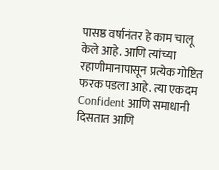पासष्ठ वर्षानंतर हे काम चालू केले आहे. आणि त्यांच्या रहाणीमानापासून प्रत्येक गोष्टित फरक पडला आहे. त्या एकदम Confident आणि समाधानी दिसतात आणि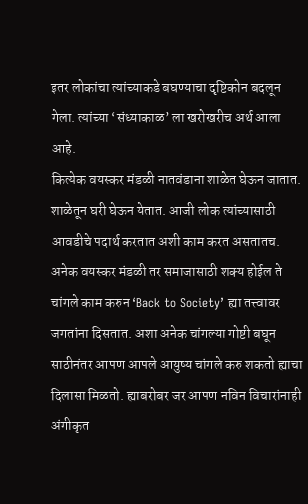इतर लोकांचा त्यांच्याकडे बघण्याचा दृष्टिकोन बदलून गेला. त्यांच्या ‘संध्याकाळ’ ला खरोखरीच अर्थ आला आहे.
कित्येक वयस्कर मंडळी नातवंडाना शाळेत घेऊन जातात. शाळेतून घरी घेऊन येतात. आजी लोक त्यांच्यासाठी आवडीचे पदार्थ करतात अशी काम करत असतातच. अनेक वयस्कर मंडळी तर समाजासाठी शक्य होईल ते चांगले काम करुन ‘Back to Society’ ह्या तत्त्वावर जगतांना दिसतात. अशा अनेक चांगल्या गोष्टी बघून साठीनंतर आपण आपले आयुष्य चांगले करु शकतो ह्याचा दिलासा मिळतो. ह्याबरोबर जर आपण नविन विचारांनाही अंगीकृत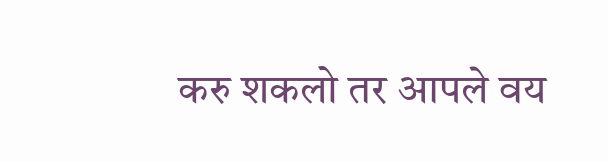करु शकलो तर आपले वय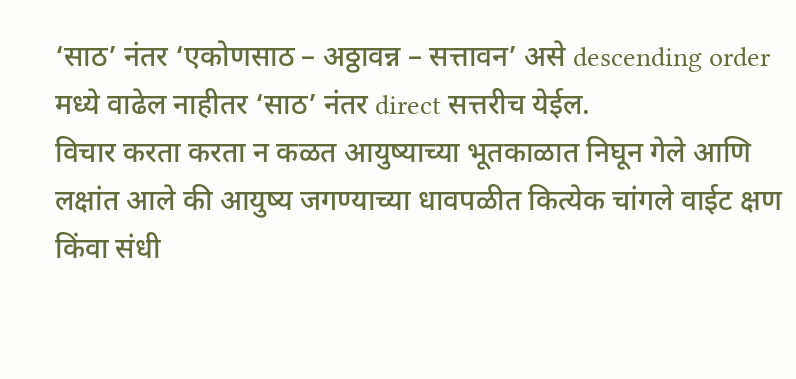‘साठ’ नंतर ‘एकोणसाठ – अठ्ठावन्न – सत्तावन’ असे descending order मध्ये वाढेल नाहीतर ‘साठ’ नंतर direct सत्तरीच येईल.
विचार करता करता न कळत आयुष्याच्या भूतकाळात निघून गेले आणि लक्षांत आले की आयुष्य जगण्याच्या धावपळीत कित्येक चांगले वाईट क्षण किंवा संधी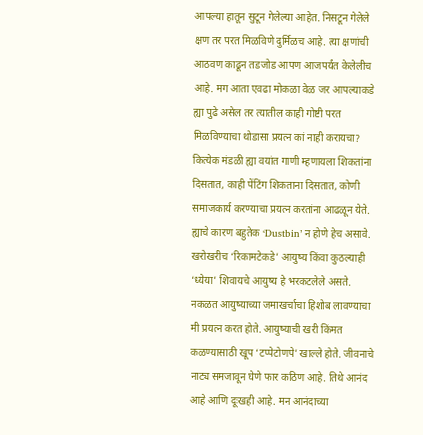आपल्या हातून सुटून गेलेल्या आहेत. निसटून गेलेले क्षण तर परत मिळविणे दुर्मिळच आहे. त्या क्षणांची आठवण काढून तडजोड आपण आजपर्यंत केलेलीच आहे. मग आता एवढा मोकळा वेळ जर आपल्याकडे ह्या पुढे असेल तर त्यातील काही गोष्टी परत मिळविण्याचा थोडासा प्रयत्न कां नाही करायचा? कित्येक मंडळी ह्या वयांत गाणी म्हणायला शिकतांना दिसतात, काही पेंटिंग शिकताना दिसतात, कोणी समाजकार्य करण्याचा प्रयत्न करतांना आढळून येते. ह्याचे कारण बहुतेक ‘Dustbin’ न होणे हेच असावे. खरोखरीच ‘रिकामटेकडे’ आयुष्य किंवा कुठल्याही ‘ध्येया’ शिवायचे आयुष्य हे भरकटलेले असते.
नकळत आयुष्याच्या जमाखर्चाचा हिशोब लावण्याचा मी प्रयत्न करत होते. आयुष्याची खरी किंमत कळण्यासाठी खूप ‘टप्पेटोणपे’ खाल्ले होते. जीवनाचे नाट्य समजावून घेणे फार कठिण आहे. तिथे आनंद आहे आणि दूःखही आहे. मन आनंदाच्या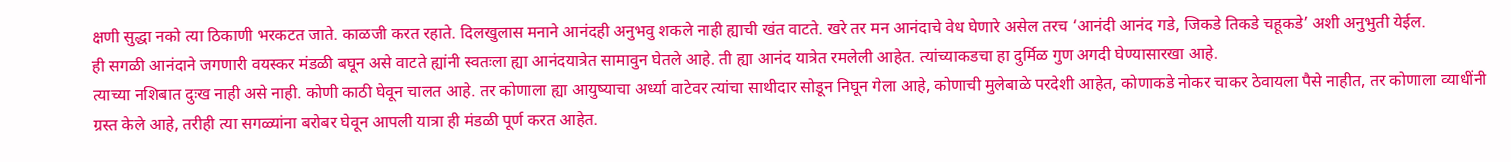क्षणी सुद्धा नको त्या ठिकाणी भरकटत जाते. काळजी करत रहाते. दिलखुलास मनाने आनंदही अनुभवु शकले नाही ह्याची खंत वाटते. खरे तर मन आनंदाचे वेध घेणारे असेल तरच ‘आनंदी आनंद गडे, जिकडे तिकडे चहूकडे’ अशी अनुभुती येईल.
ही सगळी आनंदाने जगणारी वयस्कर मंडळी बघून असे वाटते ह्यांनी स्वतःला ह्या आनंदयात्रेत सामावुन घेतले आहे. ती ह्या आनंद यात्रेत रमलेली आहेत. त्यांच्याकडचा हा दुर्मिळ गुण अगदी घेण्यासारखा आहे.
त्याच्या नशिबात दुःख नाही असे नाही. कोणी काठी घेवून चालत आहे. तर कोणाला ह्या आयुष्याचा अर्ध्या वाटेवर त्यांचा साथीदार सोडून निघून गेला आहे, कोणाची मुलेबाळे परदेशी आहेत, कोणाकडे नोकर चाकर ठेवायला पैसे नाहीत, तर कोणाला व्याधींनी ग्रस्त केले आहे, तरीही त्या सगळ्यांना बरोबर घेवून आपली यात्रा ही मंडळी पूर्ण करत आहेत.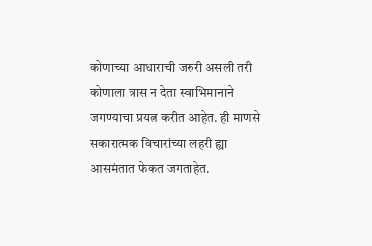कोणाच्या आधाराची जरुरी असली तरी कोणाला त्रास न देता स्वाभिमानाने जगण्याचा प्रयत्न करीत आहेत. ही माणसे सकारात्मक विचारांच्या लहरी ह्या आसमंतात फेकत जगताहेत.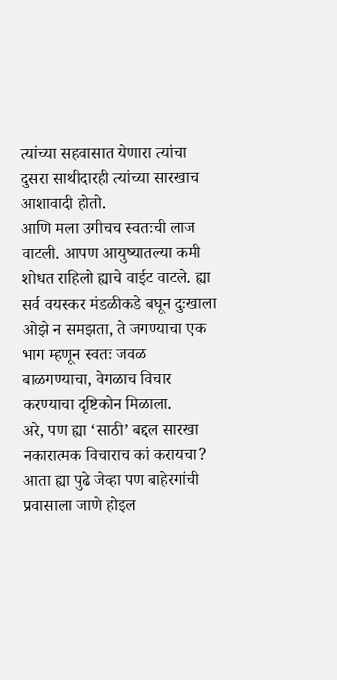त्यांच्या सहवासात येणारा त्यांचा दुसरा साथीदारही त्यांच्या सारखाच आशावादी होतो.
आणि मला उगीचच स्वतःची लाज वाटली. आपण आयुष्यातल्या कमी शोधत राहिलो ह्याचे वाईट वाटले. ह्या सर्व वयस्कर मंडळीकडे बघून दुःखाला ओझे न समझता, ते जगण्याचा एक भाग म्हणून स्वतः जवळ बाळगण्याचा, वेगळाच विचार करण्याचा दृष्टिकोन मिळाला.
अरे, पण ह्या ‘साठी’ बद्दल सारखा नकारात्मक विचाराच कां करायचा? आता ह्या पुढे जेव्हा पण बाहेरगांची प्रवासाला जाणे होइल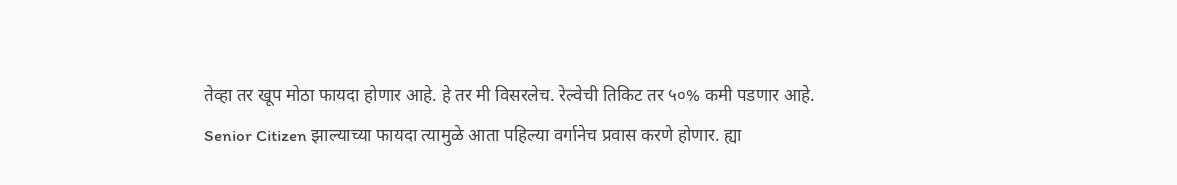तेव्हा तर खूप मोठा फायदा होणार आहे. हे तर मी विसरलेच. रेल्वेची तिकिट तर ५०% कमी पडणार आहे. Senior Citizen झाल्याच्या फायदा त्यामुळे आता पहिल्या वर्गानेच प्रवास करणे होणार. ह्या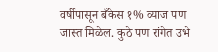वर्षीपासून बँकेस १% व्याज पण जास्त मिळेल. कुठे पण रांगेत उभे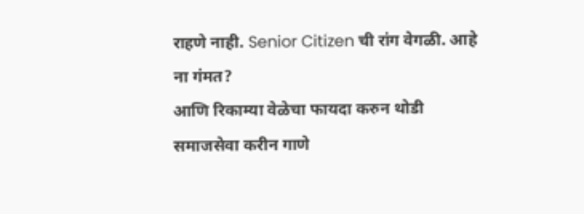राहणे नाही. Senior Citizen ची रांग वेगळी. आहे ना गंमत?
आणि रिकाम्या वेळेचा फायदा करुन थोडी समाजसेवा करीन गाणे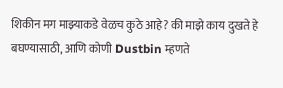शिकीन मग माझ्याकडे वेळच कुठे आहे? की माझे काय दुखते हे बघण्यासाठी, आणि कोणी Dustbin म्हणते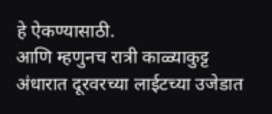हे ऐकण्यासाठी.
आणि म्हणुनच रात्री काळ्याकुट्ट अंधारात दूरवरच्या लाईटच्या उजेडात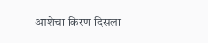आशेचा किरण दिसला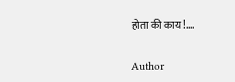होता की काय!….

Author